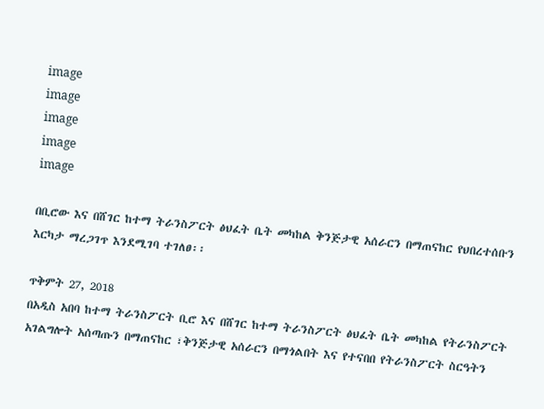image
image
image
image
image

በቢሮው እና በሸገር ከተማ ትራንስፖርት ፅህፈት ቤት መካከል ቅንጅታዊ አሰራርን በማጠናከር የህበረተሰቡን እርካታ ማረጋገጥ እንደሚገባ ተገለፀ፡፡

ጥቅምት 27, 2018
በአዲስ አበባ ከተማ ትራንስፖርት ቢሮ እና በሸገር ከተማ ትራንስፖርት ፅህፈት ቤት መካከል የትራንስፖርት አገልግሎት አሰጣጡን በማጠናከር ፣ቅንጅታዊ አሰራርን በማጎልበት እና የተናበበ የትራንስፖርት ስርዓትን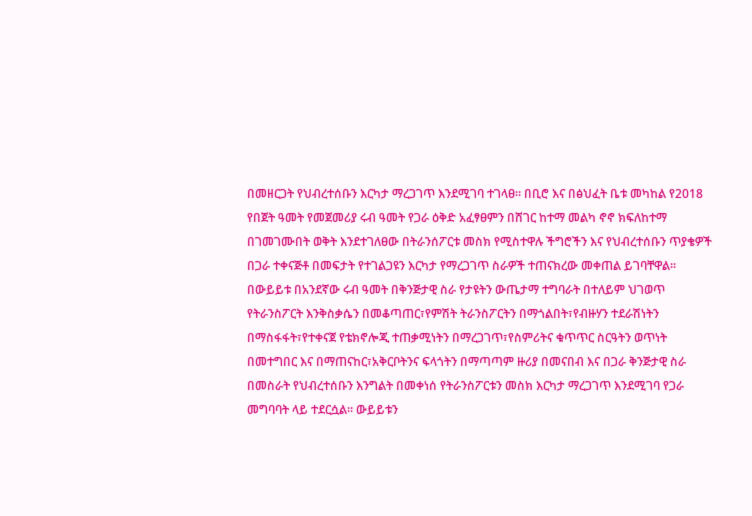በመዘርጋት የህብረተሰቡን እርካታ ማረጋገጥ እንደሚገባ ተገላፀ፡፡ በቢሮ እና በፅህፈት ቤቱ መካከል የ2018 የበጀት ዓመት የመጀመሪያ ሩብ ዓመት የጋራ ዕቅድ አፈፃፀምን በሸገር ከተማ መልካ ኖኖ ክፍለከተማ በገመገሙበት ወቅት እንደተገለፀው በትራንሰፖርቱ መስክ የሚስተዋሉ ችግሮችን እና የህብረተሰቡን ጥያቄዎች በጋራ ተቀናጅቶ በመፍታት የተገልጋዩን እርካታ የማረጋገጥ ስራዎች ተጠናክረው መቀጠል ይገባቸዋል፡፡ በውይይቱ በአንደኛው ሩብ ዓመት በቅንጅታዊ ስራ የታዩትን ውጤታማ ተግባራት በተለይም ህገወጥ የትራንስፖርት እንቅስቃሴን በመቆጣጠር፣የምሽት ትራንስፖርትን በማጎልበት፣የብዙሃን ተደራሽነትን በማስፋፋት፣የተቀናጀ የቴክኖሎጂ ተጠቃሚነትን በማረጋገጥ፣የስምሪትና ቁጥጥር ስርዓትን ወጥነት በመተግበር እና በማጠናከር፣አቅርቦትንና ፍላጎትን በማጣጣም ዙሪያ በመናበብ እና በጋራ ቅንጅታዊ ስራ በመስራት የህብረተሰቡን እንግልት በመቀነሰ የትራንስፖርቱን መስክ እርካታ ማረጋገጥ እንደሚገባ የጋራ መግባባት ላይ ተደርሷል፡፡ ውይይቱን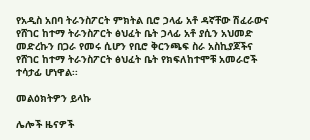የአዲስ አበባ ትራንስፖርት ምክትል ቢሮ ኃላፊ አቶ ዳኛቸው ሽፈራውና የሸገር ከተማ ትራንስፖርት ፅህፈት ቤት ኃላፊ አቶ ያሲን አህመድ መድረኩን በጋራ የመሩ ሲሆን የቢሮ ቅርንጫፍ ስራ አስኪያጆችና የሸገር ከተማ ትራንስፖርት ፅህፈት ቤት የክፍለከተሞቹ አመራሮች ተሳታፊ ሆነዋል፡፡

መልዕክትዎን ይላኩ

ሌሎች ዜናዎች